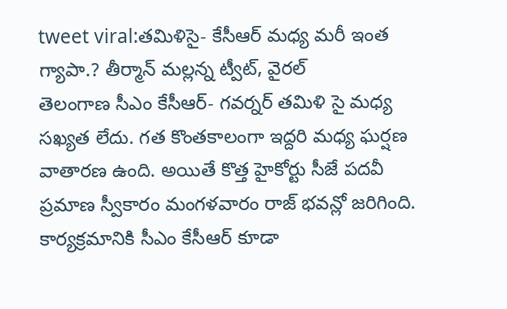tweet viral:తమిళిసై- కేసీఆర్ మధ్య మరీ ఇంత గ్యాపా.? తీర్మాన్ మల్లన్న ట్వీట్, వైరల్
తెలంగాణ సీఎం కేసీఆర్- గవర్నర్ తమిళి సై మధ్య సఖ్యత లేదు. గత కొంతకాలంగా ఇద్దరి మధ్య ఘర్షణ వాతారణ ఉంది. అయితే కొత్త హైకోర్టు సీజే పదవీ ప్రమాణ స్వీకారం మంగళవారం రాజ్ భవన్లో జరిగింది. కార్యక్రమానికి సీఎం కేసీఆర్ కూడా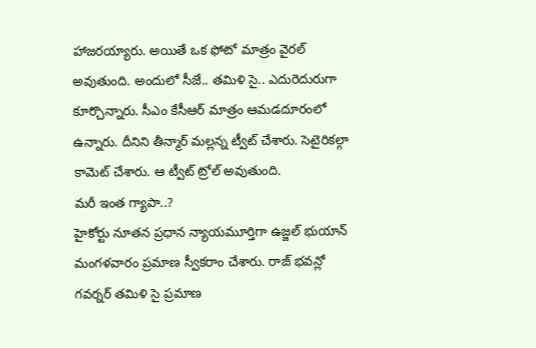హాజరయ్యారు. అయితే ఒక ఫోటో మాత్రం వైరల్ అవుతుంది. అందులో సీజే.. తమిళి సై.. ఎదురెదురుగా కూర్చొన్నారు. సీఎం కేసీఆర్ మాత్రం ఆమడదూరంలో ఉన్నారు. దీనిని తీన్మార్ మల్లన్న ట్వీట్ చేశారు. సెటైరికల్గా కామెట్ చేశారు. ఆ ట్వీట్ ట్రోల్ అవుతుంది.
మరీ ఇంత గ్యాపా..?
హైకోర్టు నూతన ప్రధాన న్యాయమూర్తిగా ఉజ్జల్ భుయాన్ మంగళవారం ప్రమాణ స్వీకరాం చేశారు. రాజ్ భవన్లో గవర్నర్ తమిళి సై ప్రమాణ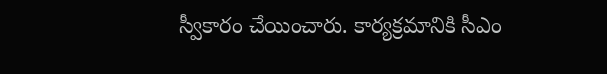స్వీకారం చేయించారు. కార్యక్రమానికి సీఎం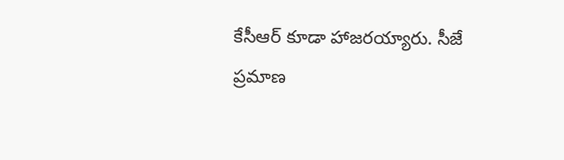కేసీఆర్ కూడా హాజరయ్యారు. సీజే ప్రమాణ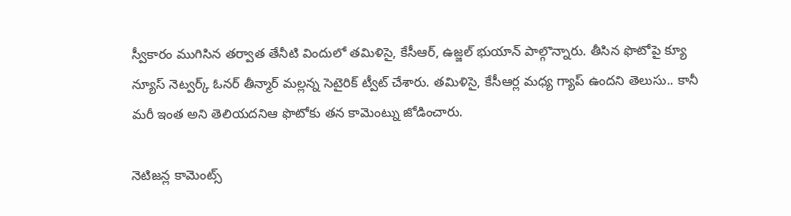స్వీకారం ముగిసిన తర్వాత తేనీటి విందులో తమిళిసై, కేసీఆర్, ఉజ్జల్ భుయాన్ పాల్గొన్నారు. తీసిన ఫొటోపై క్యూ న్యూస్ నెట్వర్క్ ఓనర్ తీన్మార్ మల్లన్న సెటైరిక్ ట్వీట్ చేశారు. తమిళిసై, కేసీఆర్ల మధ్య గ్యాప్ ఉందని తెలుసు.. కానీ మరీ ఇంత అని తెలియదనిఆ ఫొటోకు తన కామెంట్ను జోడించారు.

నెటిజన్ల కామెంట్స్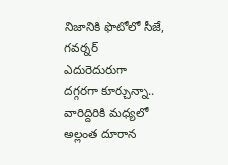నిజానికి ఫొటోలో సీజే, గవర్నర్ ఎదురెదురుగా దగ్గరగా కూర్చున్నా.. వారిద్దిరికి మధ్యలో అల్లంత దూరాన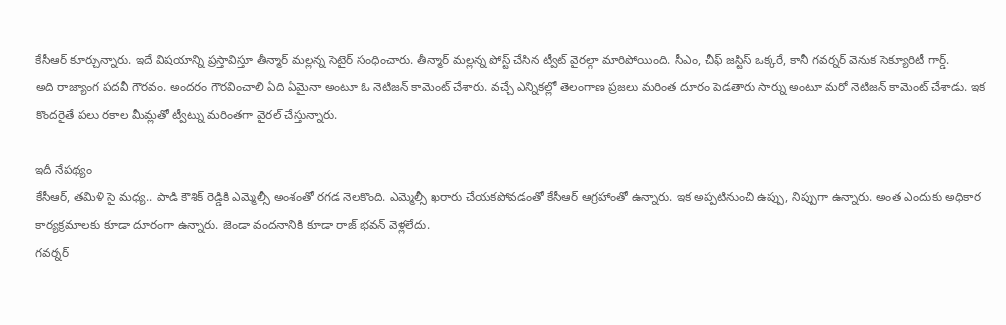కేసీఆర్ కూర్చున్నారు. ఇదే విషయాన్ని ప్రస్తావిస్తూ తీన్మార్ మల్లన్న సెటైర్ సంధించారు. తీన్మార్ మల్లన్న పోస్ట్ చేసిన ట్వీట్ వైరల్గా మారిపోయింది. సీఎం, చీఫ్ జస్టిస్ ఒక్కరే, కానీ గవర్నర్ వెనుక సెక్యూరిటీ గార్డ్.
అది రాజ్యాంగ పదవీ గౌరవం. అందరం గౌరవించాలి ఏది ఏమైనా అంటూ ఓ నెటిజన్ కామెంట్ చేశారు. వచ్చే ఎన్నికల్లో తెలంగాణ ప్రజలు మరింత దూరం పెడతారు సార్ను అంటూ మరో నెటిజన్ కామెంట్ చేశాడు. ఇక కొందరైతే పలు రకాల మీమ్లతో ట్వీట్ను మరింతగా వైరల్ చేస్తున్నారు.

ఇదీ నేపథ్యం
కేసీఆర్, తమిళి సై మధ్య.. పాడి కౌశిక్ రెడ్డికి ఎమ్మెల్సీ అంశంతో రగడ నెలకొంది. ఎమ్మెల్సీ ఖరారు చేయకపోవడంతో కేసీఆర్ ఆగ్రహాంతో ఉన్నారు. ఇక అప్పటినుంచి ఉప్పు, నిప్పుగా ఉన్నారు. అంత ఎందుకు అధికార కార్యక్రమాలకు కూడా దూరంగా ఉన్నారు. జెండా వందనానికి కూడా రాజ్ భవన్ వెళ్లలేదు.
గవర్నర్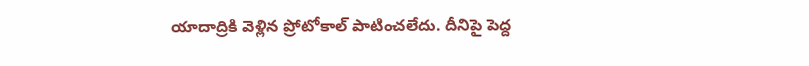యాదాద్రికి వెళ్లిన ప్రోటోకాల్ పాటించలేదు. దీనిపై పెద్ద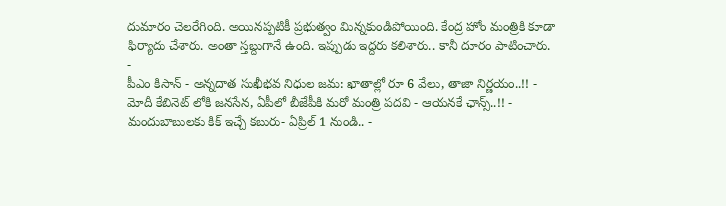దుమారం చెలరేగింది. అయినప్పటికీ ప్రభుత్వం మిన్నకుండిపోయింది. కేంద్ర హోం మంత్రికి కూడా ఫిర్యాదు చేశారు. అంతా స్తబ్దుగానే ఉంది. ఇప్పుడు ఇద్దరు కలిశారు.. కానీ దూరం పాటించారు.
-
పీఎం కిసాన్ - అన్నదాత సుఖీభవ నిధుల జమ: ఖాతాల్లో రూ 6 వేలు, తాజా నిర్ణయం..!! -
మోదీ కేబినెట్ లోకి జనసేన, ఏపీలో బీజేపీకి మరో మంత్రి పదవి - ఆయనకే ఛాన్స్..!! -
మందుబాబులకు కిక్ ఇచ్చే కబురు- ఏప్రిల్ 1 నుండి.. -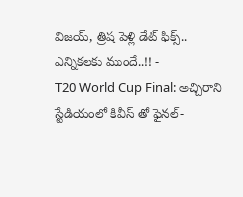విజయ్, త్రిష పెళ్లి డేట్ ఫిక్స్.. ఎన్నికలకు ముందే..!! -
T20 World Cup Final: అచ్చిరాని స్టేడియంలో కివీస్ తో ఫైనల్-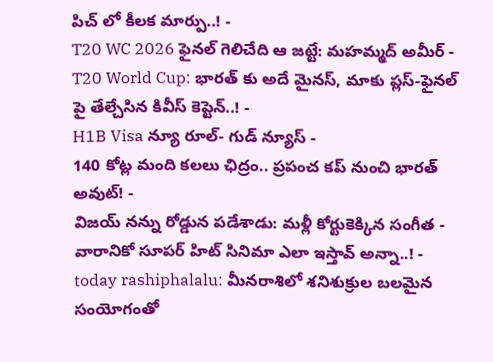పిచ్ లో కీలక మార్పు..! -
T20 WC 2026 ఫైనల్ గెలిచేది ఆ జట్టే: మహమ్మద్ అమీర్ -
T20 World Cup: భారత్ కు అదే మైనస్, మాకు ప్లస్-ఫైనల్ పై తేల్చేసిన కివీస్ కెప్టెన్..! -
H1B Visa న్యూ రూల్- గుడ్ న్యూస్ -
140 కోట్ల మంది కలలు ఛిద్రం.. ప్రపంచ కప్ నుంచి భారత్ అవుట్! -
విజయ్ నన్ను రోడ్డున పడేశాడు: మళ్లీ కోర్టుకెక్కిన సంగీత -
వారానికో సూపర్ హిట్ సినిమా ఎలా ఇస్తావ్ అన్నా..! -
today rashiphalalu: మీనరాశిలో శనిశుక్రుల బలమైన సంయోగంతో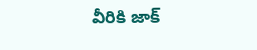వీరికి జాక్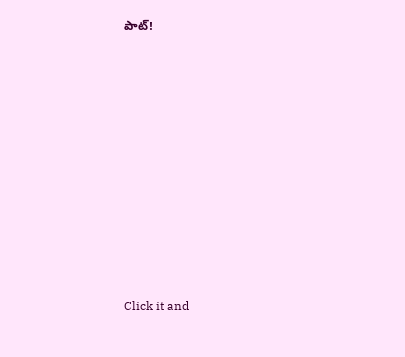పాట్!












Click it and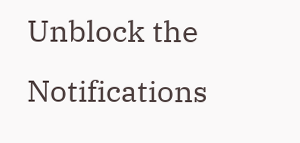Unblock the Notifications